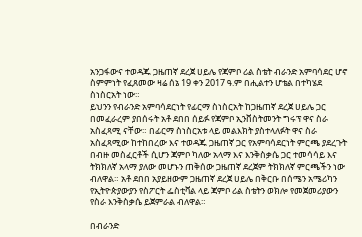አንጋፋውና ተወዳጁ ጋዜጠኛ ደረጀ ሀይሌ የጃምቦ ሪል ስቴት ብራንድ አምባሳደር ሆኖ ስምምነት የፈጸመው ዛሬ ሰኔ 19 ቀን 2017 ዓ.ም በሒልተን ሆቴል በተካሄደ ስነስርአት ነው።
ይህንን የብራንድ አምባሳደርነት የፊርማ ስነስርአት ከጋዜጠኛ ደረጀ ሀይሌ ጋር በመፈራረም ያበሰሩት አቶ ደበበ ሰይፉ የጃምቦ ኢንቨስትመንት ግሩፕ ዋና ስራ አስፈጻሚ ናቸው። በፊርማ ስነስርአቱ ላይ መልእክት ያስተላለፉት ዋና ስራ አስፈጻሚው ከተከበረው እና ተወዳጁ ጋዜጠኛ ጋር የአምባሳደርነት ምርጫ ያደረጉት በብዙ መስፈርቶች ሲሆን ጃምቦ ካለው አላማ እና እንቅስቃሴ ጋር ተመሳሳይ እና ትክክለኛ አላማ ያለው መሆኑን ጠቅሰው ጋዜጠኛ ደረጀም ትክክለኛ ምርጫችን ነው ብለዋል። አቶ ደበበ አያይዘውም ጋዜጠኛ ደረጀ ሀይሌ በቅርቡ በሰሜን አሜሪካን የኢትዮጵያውያን የስፖርት ፌስቲቫል ላይ ጃምቦ ሪል ስቴትን ወክሎ የመጀመሪያውን የስራ እንቅስቃሴ ይጀምራል ብለዋል።

በብራንድ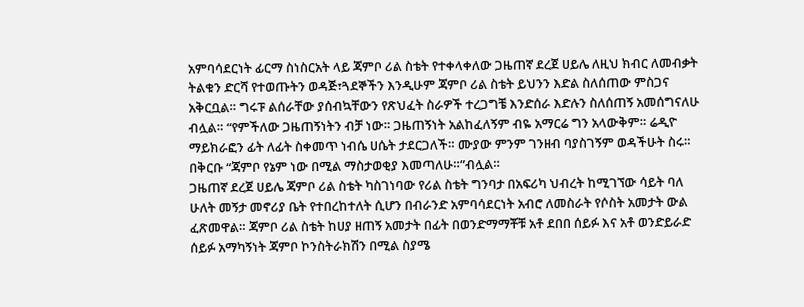አምባሳደርነት ፊርማ ስነስርአት ላይ ጃምቦ ሪል ስቴት የተቀላቀለው ጋዜጠኛ ደረጀ ሀይሌ ለዚህ ክብር ለመብቃት ትልቁን ድርሻ የተወጡትን ወዳጅ፣ጓደኞችን እንዲሁም ጃምቦ ሪል ስቴት ይህንን እድል ስለሰጠው ምስጋና አቅርቧል። ግሩፑ ልሰራቸው ያሰብኳቸውን የጽህፈት ስራዎች ተረጋግቼ እንድሰራ እድሉን ስለሰጠኝ አመሰግናለሁ ብሏል። “የምችለው ጋዜጠኝነትን ብቻ ነው። ጋዜጠኝነት አልከፈለኝም ብዬ አማርሬ ግን አላውቅም። ሬዲዮ ማይክራፎን ፊት ለፊት ስቀመጥ ነብሴ ሀሴት ታደርጋለች። ሙያው ምንም ገንዘብ ባያስገኝም ወዳችሁት ስሩ። በቅርቡ “ጃምቦ የኔም ነው በሚል ማስታወቂያ እመጣለሁ።”ብሏል።
ጋዜጠኛ ደረጀ ሀይሌ ጃምቦ ሪል ስቴት ካስገነባው የሪል ስቴት ግንባታ በአፍሪካ ህብረት ከሚገኘው ሳይት ባለ ሁለት መኝታ መኖሪያ ቤት የተበረከተለት ሲሆን በብራንድ አምባሳደርነት አብሮ ለመስራት የሶስት አመታት ውል ፈጽመዋል። ጃምቦ ሪል ስቴት ከሀያ ዘጠኝ አመታት በፊት በወንድማማቾቹ አቶ ደበበ ሰይፉ እና አቶ ወንድይራድ ሰይፉ አማካኝነት ጃምቦ ኮንስትራክሽን በሚል ስያሜ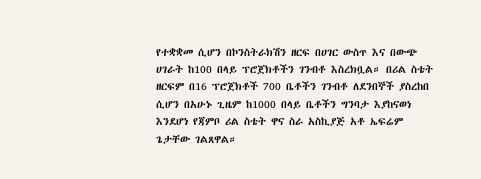የተቋቋመ ሲሆን በኮንስትራክሽን ዘርፍ በሀገር ውስጥ እና በውጭ ሀገራት ከ100 በላይ ፕሮጀክቶችን ገንብቶ እስረክቧል። በሪል ስቴት ዘርፍም በ16 ፕሮጀክቶች 700 ቤቶችን ገንብቶ ለደንበኞች ያስረከበ ሲሆን በአሁኑ ጊዜም ከ1000 በላይ ቤቶችን ግንባታ እያከናወነ እንደሆነ የጃምቦ ሪል ስቴት ዋና ስራ አስኪያጅ አቶ ኤፍሬም ጌታቸው ገልጸዋል።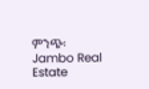ምንጭ፡ Jambo Real Estate